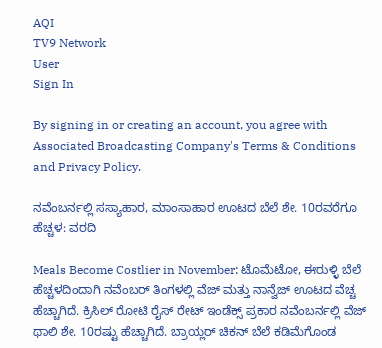AQI
TV9 Network
User
Sign In

By signing in or creating an account, you agree with Associated Broadcasting Company's Terms & Conditions and Privacy Policy.

ನವೆಂಬರ್ನಲ್ಲಿ ಸಸ್ಯಾಹಾರ, ಮಾಂಸಾಹಾರ ಊಟದ ಬೆಲೆ ಶೇ. 10ರವರೆಗೂ ಹೆಚ್ಚಳ: ವರದಿ

Meals Become Costlier in November: ಟೊಮೆಟೋ, ಈರುಳ್ಳಿ ಬೆಲೆ ಹೆಚ್ಚಳದಿಂದಾಗಿ ನವೆಂಬರ್ ತಿಂಗಳಲ್ಲಿ ವೆಜ್ ಮತ್ತು ನಾನ್ವೆಜ್ ಊಟದ ವೆಚ್ಚ ಹೆಚ್ಚಾಗಿದೆ. ಕ್ರಿಸಿಲ್ ರೋಟಿ ರೈಸ್ ರೇಟ್ ಇಂಡೆಕ್ಸ್ ಪ್ರಕಾರ ನವೆಂಬರ್ನಲ್ಲಿ ವೆಜ್ ಥಾಲಿ ಶೇ. 10ರಷ್ಟು ಹೆಚ್ಚಾಗಿದೆ. ಬ್ರಾಯ್ಲರ್ ಚಿಕನ್ ಬೆಲೆ ಕಡಿಮೆಗೊಂಡ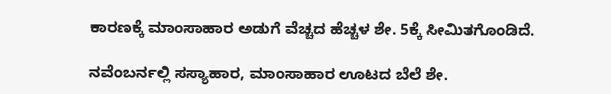ಕಾರಣಕ್ಕೆ ಮಾಂಸಾಹಾರ ಅಡುಗೆ ವೆಚ್ಚದ ಹೆಚ್ಚಳ ಶೇ. 5ಕ್ಕೆ ಸೀಮಿತಗೊಂಡಿದೆ.

ನವೆಂಬರ್ನಲ್ಲಿ ಸಸ್ಯಾಹಾರ, ಮಾಂಸಾಹಾರ ಊಟದ ಬೆಲೆ ಶೇ.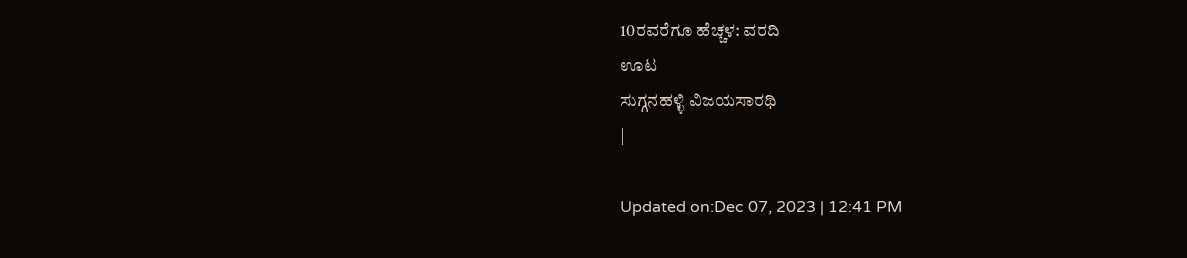10ರವರೆಗೂ ಹೆಚ್ಚಳ: ವರದಿ
ಊಟ
ಸುಗ್ಗನಹಳ್ಳಿ ವಿಜಯಸಾರಥಿ
|

Updated on:Dec 07, 2023 | 12:41 PM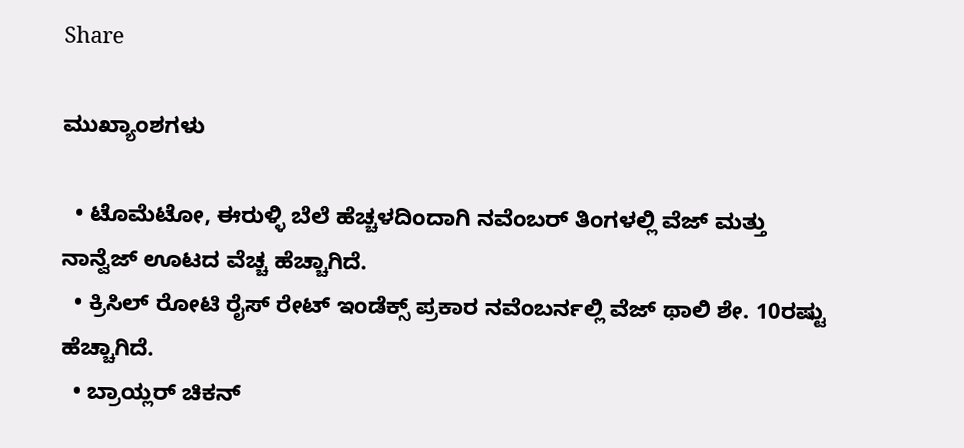Share

ಮುಖ್ಯಾಂಶಗಳು

  • ಟೊಮೆಟೋ, ಈರುಳ್ಳಿ ಬೆಲೆ ಹೆಚ್ಚಳದಿಂದಾಗಿ ನವೆಂಬರ್ ತಿಂಗಳಲ್ಲಿ ವೆಜ್ ಮತ್ತು ನಾನ್ವೆಜ್ ಊಟದ ವೆಚ್ಚ ಹೆಚ್ಚಾಗಿದೆ.
  • ಕ್ರಿಸಿಲ್ ರೋಟಿ ರೈಸ್ ರೇಟ್ ಇಂಡೆಕ್ಸ್ ಪ್ರಕಾರ ನವೆಂಬರ್ನಲ್ಲಿ ವೆಜ್ ಥಾಲಿ ಶೇ. 10ರಷ್ಟು ಹೆಚ್ಚಾಗಿದೆ.
  • ಬ್ರಾಯ್ಲರ್ ಚಿಕನ್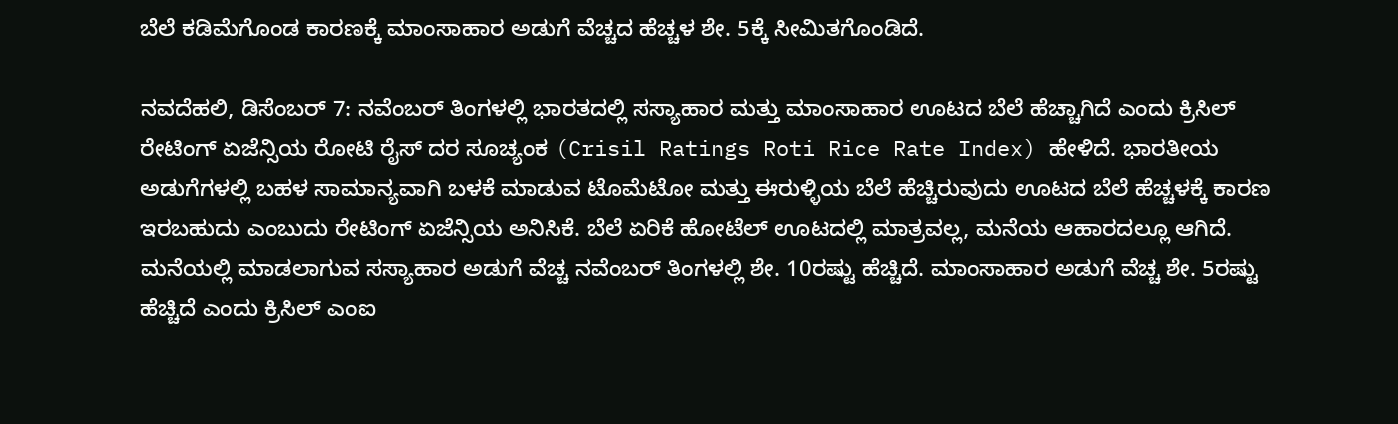ಬೆಲೆ ಕಡಿಮೆಗೊಂಡ ಕಾರಣಕ್ಕೆ ಮಾಂಸಾಹಾರ ಅಡುಗೆ ವೆಚ್ಚದ ಹೆಚ್ಚಳ ಶೇ. 5ಕ್ಕೆ ಸೀಮಿತಗೊಂಡಿದೆ.

ನವದೆಹಲಿ, ಡಿಸೆಂಬರ್ 7: ನವೆಂಬರ್ ತಿಂಗಳಲ್ಲಿ ಭಾರತದಲ್ಲಿ ಸಸ್ಯಾಹಾರ ಮತ್ತು ಮಾಂಸಾಹಾರ ಊಟದ ಬೆಲೆ ಹೆಚ್ಚಾಗಿದೆ ಎಂದು ಕ್ರಿಸಿಲ್ ರೇಟಿಂಗ್ ಏಜೆನ್ಸಿಯ ರೋಟಿ ರೈಸ್ ದರ ಸೂಚ್ಯಂಕ (Crisil Ratings Roti Rice Rate Index) ಹೇಳಿದೆ. ಭಾರತೀಯ ಅಡುಗೆಗಳಲ್ಲಿ ಬಹಳ ಸಾಮಾನ್ಯವಾಗಿ ಬಳಕೆ ಮಾಡುವ ಟೊಮೆಟೋ ಮತ್ತು ಈರುಳ್ಳಿಯ ಬೆಲೆ ಹೆಚ್ಚಿರುವುದು ಊಟದ ಬೆಲೆ ಹೆಚ್ಚಳಕ್ಕೆ ಕಾರಣ ಇರಬಹುದು ಎಂಬುದು ರೇಟಿಂಗ್ ಏಜೆನ್ಸಿಯ ಅನಿಸಿಕೆ. ಬೆಲೆ ಏರಿಕೆ ಹೋಟೆಲ್ ಊಟದಲ್ಲಿ ಮಾತ್ರವಲ್ಲ, ಮನೆಯ ಆಹಾರದಲ್ಲೂ ಆಗಿದೆ. ಮನೆಯಲ್ಲಿ ಮಾಡಲಾಗುವ ಸಸ್ಯಾಹಾರ ಅಡುಗೆ ವೆಚ್ಚ ನವೆಂಬರ್ ತಿಂಗಳಲ್ಲಿ ಶೇ. 10ರಷ್ಟು ಹೆಚ್ಚಿದೆ. ಮಾಂಸಾಹಾರ ಅಡುಗೆ ವೆಚ್ಚ ಶೇ. 5ರಷ್ಟು ಹೆಚ್ಚಿದೆ ಎಂದು ಕ್ರಿಸಿಲ್ ಎಂಐ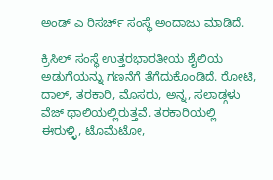ಅಂಡ್ ಎ ರಿಸರ್ಚ್ ಸಂಸ್ಥೆ ಅಂದಾಜು ಮಾಡಿದೆ.

ಕ್ರಿಸಿಲ್ ಸಂಸ್ಥೆ ಉತ್ತರಭಾರತೀಯ ಶೈಲಿಯ ಅಡುಗೆಯನ್ನು ಗಣನೆಗೆ ತೆಗೆದುಕೊಂಡಿದೆ. ರೋಟಿ, ದಾಲ್, ತರಕಾರಿ, ಮೊಸರು, ಅನ್ನ, ಸಲಾಡ್ಗಳು ವೆಜ್ ಥಾಲಿಯಲ್ಲಿರುತ್ತವೆ. ತರಕಾರಿಯಲ್ಲಿ ಈರುಳ್ಳಿ, ಟೊಮೆಟೋ,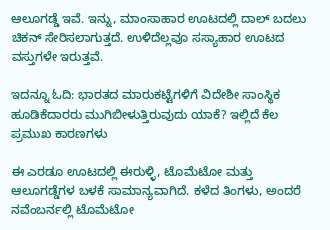ಆಲೂಗಡ್ಡೆ ಇವೆ. ಇನ್ನು, ಮಾಂಸಾಹಾರ ಊಟದಲ್ಲಿ ದಾಲ್ ಬದಲು ಚಿಕನ್ ಸೇರಿಸಲಾಗುತ್ತದೆ. ಉಳಿದೆಲ್ಲವೂ ಸಸ್ಯಾಹಾರ ಊಟದ ವಸ್ತುಗಳೇ ಇರುತ್ತವೆ.

ಇದನ್ನೂ ಓದಿ: ಭಾರತದ ಮಾರುಕಟ್ಟೆಗಳಿಗೆ ವಿದೇಶೀ ಸಾಂಸ್ಥಿಕ ಹೂಡಿಕೆದಾರರು ಮುಗಿಬೀಳುತ್ತಿರುವುದು ಯಾಕೆ? ಇಲ್ಲಿದೆ ಕೆಲ ಪ್ರಮುಖ ಕಾರಣಗಳು

ಈ ಎರಡೂ ಊಟದಲ್ಲಿ ಈರುಳ್ಳಿ, ಟೊಮೆಟೋ ಮತ್ತು ಆಲೂಗಡ್ಡೆಗಳ ಬಳಕೆ ಸಾಮಾನ್ಯವಾಗಿದೆ. ಕಳೆದ ತಿಂಗಳು, ಅಂದರೆ ನವೆಂಬರ್ನಲ್ಲಿ ಟೊಮೆಟೋ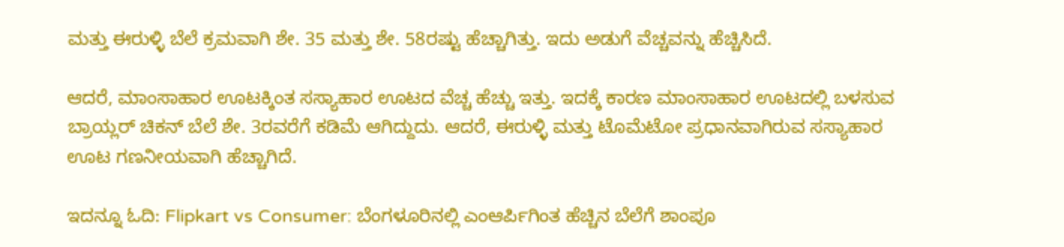ಮತ್ತು ಈರುಳ್ಳಿ ಬೆಲೆ ಕ್ರಮವಾಗಿ ಶೇ. 35 ಮತ್ತು ಶೇ. 58ರಷ್ಟು ಹೆಚ್ಚಾಗಿತ್ತು. ಇದು ಅಡುಗೆ ವೆಚ್ಚವನ್ನು ಹೆಚ್ಚಿಸಿದೆ.

ಆದರೆ, ಮಾಂಸಾಹಾರ ಊಟಕ್ಕಿಂತ ಸಸ್ಯಾಹಾರ ಊಟದ ವೆಚ್ಚ ಹೆಚ್ಚು ಇತ್ತು. ಇದಕ್ಕೆ ಕಾರಣ ಮಾಂಸಾಹಾರ ಊಟದಲ್ಲಿ ಬಳಸುವ ಬ್ರಾಯ್ಲರ್ ಚಿಕನ್ ಬೆಲೆ ಶೇ. 3ರವರೆಗೆ ಕಡಿಮೆ ಆಗಿದ್ದುದು. ಆದರೆ, ಈರುಳ್ಳಿ ಮತ್ತು ಟೊಮೆಟೋ ಪ್ರಧಾನವಾಗಿರುವ ಸಸ್ಯಾಹಾರ ಊಟ ಗಣನೀಯವಾಗಿ ಹೆಚ್ಚಾಗಿದೆ.

ಇದನ್ನೂ ಓದಿ: Flipkart vs Consumer: ಬೆಂಗಳೂರಿನಲ್ಲಿ ಎಂಆರ್ಪಿಗಿಂತ ಹೆಚ್ಚಿನ ಬೆಲೆಗೆ ಶಾಂಪೂ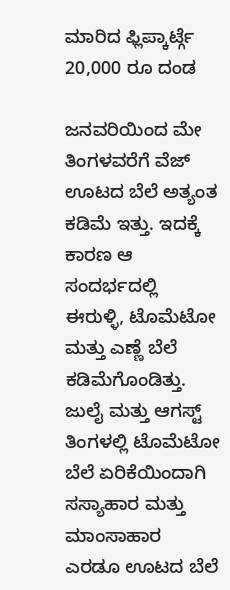ಮಾರಿದ ಫ್ಲಿಪ್ಕಾರ್ಟ್ಗೆ 20,000 ರೂ ದಂಡ

ಜನವರಿಯಿಂದ ಮೇ ತಿಂಗಳವರೆಗೆ ವೆಜ್ ಊಟದ ಬೆಲೆ ಅತ್ಯಂತ ಕಡಿಮೆ ಇತ್ತು. ಇದಕ್ಕೆ ಕಾರಣ ಆ ಸಂದರ್ಭದಲ್ಲಿ ಈರುಳ್ಳಿ, ಟೊಮೆಟೋ ಮತ್ತು ಎಣ್ಣೆ ಬೆಲೆ ಕಡಿಮೆಗೊಂಡಿತ್ತು. ಜುಲೈ ಮತ್ತು ಆಗಸ್ಟ್ ತಿಂಗಳಲ್ಲಿ ಟೊಮೆಟೋ ಬೆಲೆ ಏರಿಕೆಯಿಂದಾಗಿ ಸಸ್ಯಾಹಾರ ಮತ್ತು ಮಾಂಸಾಹಾರ ಎರಡೂ ಊಟದ ಬೆಲೆ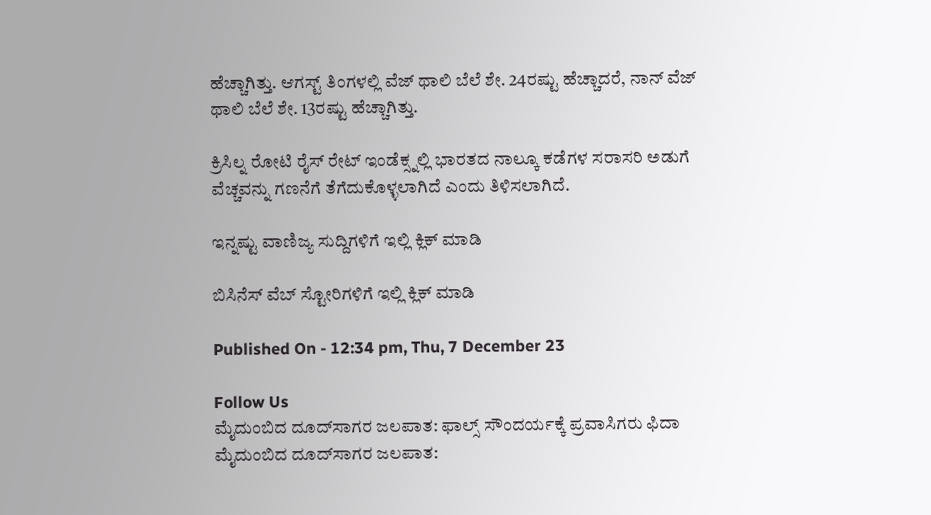ಹೆಚ್ಚಾಗಿತ್ತು. ಆಗಸ್ಟ್ ತಿಂಗಳಲ್ಲಿ ವೆಜ್ ಥಾಲಿ ಬೆಲೆ ಶೇ. 24ರಷ್ಟು ಹೆಚ್ಚಾದರೆ, ನಾನ್ ವೆಜ್ ಥಾಲಿ ಬೆಲೆ ಶೇ. 13ರಷ್ಟು ಹೆಚ್ಚಾಗಿತ್ತು.

ಕ್ರಿಸಿಲ್ನ ರೋಟಿ ರೈಸ್ ರೇಟ್ ಇಂಡೆಕ್ಸ್ನಲ್ಲಿ ಭಾರತದ ನಾಲ್ಕೂ ಕಡೆಗಳ ಸರಾಸರಿ ಅಡುಗೆ ವೆಚ್ಚವನ್ನು ಗಣನೆಗೆ ತೆಗೆದುಕೊಳ್ಳಲಾಗಿದೆ ಎಂದು ತಿಳಿಸಲಾಗಿದೆ.

ಇನ್ನಷ್ಟು ವಾಣಿಜ್ಯ ಸುದ್ದಿಗಳಿಗೆ ಇಲ್ಲಿ ಕ್ಲಿಕ್ ಮಾಡಿ

ಬಿಸಿನೆಸ್ ವೆಬ್ ಸ್ಟೋರಿಗಳಿಗೆ ಇಲ್ಲಿ ಕ್ಲಿಕ್ ಮಾಡಿ

Published On - 12:34 pm, Thu, 7 December 23

Follow Us
ಮೈದುಂಬಿದ ದೂದ್‌ಸಾಗರ ಜಲಪಾತ: ಫಾಲ್ಸ್ ಸೌಂದರ್ಯಕ್ಕೆ ಪ್ರವಾಸಿಗರು ಫಿದಾ
ಮೈದುಂಬಿದ ದೂದ್‌ಸಾಗರ ಜಲಪಾತ: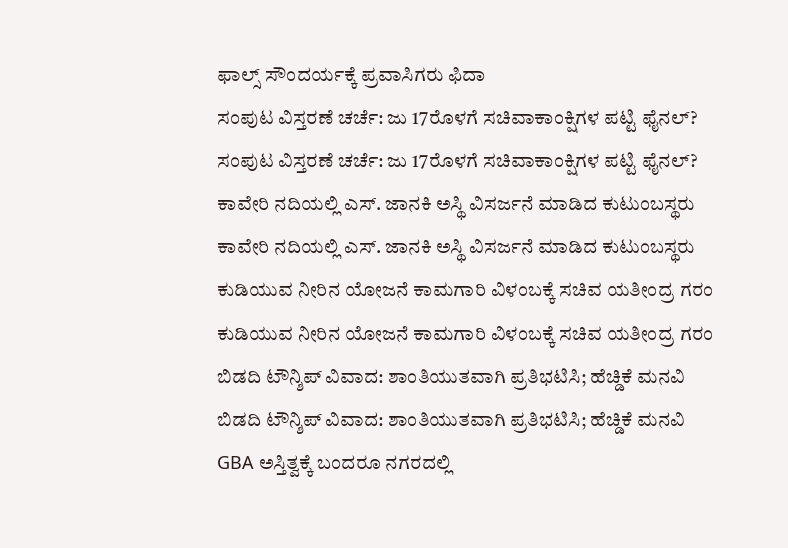ಫಾಲ್ಸ್ ಸೌಂದರ್ಯಕ್ಕೆ ಪ್ರವಾಸಿಗರು ಫಿದಾ
ಸಂಪುಟ ವಿಸ್ತರಣೆ ಚರ್ಚೆ: ಜು 17ರೊಳಗೆ ಸಚಿವಾಕಾಂಕ್ಷಿಗಳ ಪಟ್ಟಿ ಫೈನಲ್?
ಸಂಪುಟ ವಿಸ್ತರಣೆ ಚರ್ಚೆ: ಜು 17ರೊಳಗೆ ಸಚಿವಾಕಾಂಕ್ಷಿಗಳ ಪಟ್ಟಿ ಫೈನಲ್?
ಕಾವೇರಿ ನದಿಯಲ್ಲಿ ಎಸ್. ಜಾನಕಿ ಅಸ್ಥಿ ವಿಸರ್ಜನೆ ಮಾಡಿದ ಕುಟುಂಬಸ್ಥರು
ಕಾವೇರಿ ನದಿಯಲ್ಲಿ ಎಸ್. ಜಾನಕಿ ಅಸ್ಥಿ ವಿಸರ್ಜನೆ ಮಾಡಿದ ಕುಟುಂಬಸ್ಥರು
ಕುಡಿಯುವ ನೀರಿನ ಯೋಜನೆ ಕಾಮಗಾರಿ ವಿಳಂಬಕ್ಕೆ ಸಚಿವ ಯತೀಂದ್ರ ಗರಂ
ಕುಡಿಯುವ ನೀರಿನ ಯೋಜನೆ ಕಾಮಗಾರಿ ವಿಳಂಬಕ್ಕೆ ಸಚಿವ ಯತೀಂದ್ರ ಗರಂ
ಬಿಡದಿ ಟೌನ್ಶಿಪ್ ವಿವಾದ: ಶಾಂತಿಯುತವಾಗಿ ಪ್ರತಿಭಟಿಸಿ; ಹೆಚ್ಡಿಕೆ ಮನವಿ
ಬಿಡದಿ ಟೌನ್ಶಿಪ್ ವಿವಾದ: ಶಾಂತಿಯುತವಾಗಿ ಪ್ರತಿಭಟಿಸಿ; ಹೆಚ್ಡಿಕೆ ಮನವಿ
GBA ಅಸ್ತಿತ್ವಕ್ಕೆ ಬಂದರೂ ನಗರದಲ್ಲಿ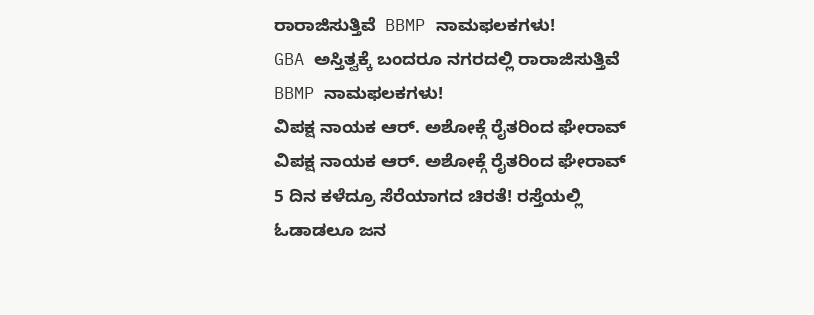ರಾರಾಜಿಸುತ್ತಿವೆ  BBMP ನಾಮಫಲಕಗಳು!
GBA ಅಸ್ತಿತ್ವಕ್ಕೆ ಬಂದರೂ ನಗರದಲ್ಲಿ ರಾರಾಜಿಸುತ್ತಿವೆ  BBMP ನಾಮಫಲಕಗಳು!
ವಿಪಕ್ಷ ನಾಯಕ ಆರ್. ಅಶೋಕ್ಗೆ ರೈತರಿಂದ ಘೇರಾವ್
ವಿಪಕ್ಷ ನಾಯಕ ಆರ್. ಅಶೋಕ್ಗೆ ರೈತರಿಂದ ಘೇರಾವ್
5 ದಿನ ಕಳೆದ್ರೂ ಸೆರೆಯಾಗದ ಚಿರತೆ! ರಸ್ತೆಯಲ್ಲಿ ಓಡಾಡಲೂ ಜನ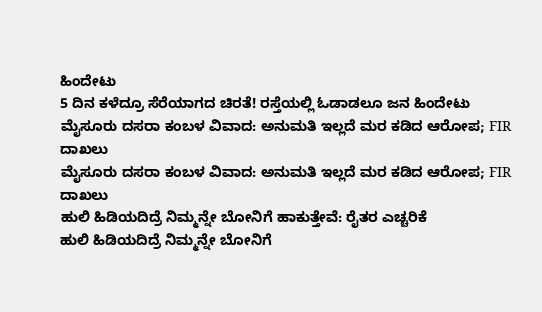ಹಿಂದೇಟು
5 ದಿನ ಕಳೆದ್ರೂ ಸೆರೆಯಾಗದ ಚಿರತೆ! ರಸ್ತೆಯಲ್ಲಿ ಓಡಾಡಲೂ ಜನ ಹಿಂದೇಟು
ಮೈಸೂರು ದಸರಾ ಕಂಬಳ ವಿವಾದ: ಅನುಮತಿ ಇಲ್ಲದೆ ಮರ‌ ಕಡಿದ ಆರೋಪ; FIR ದಾಖಲು
ಮೈಸೂರು ದಸರಾ ಕಂಬಳ ವಿವಾದ: ಅನುಮತಿ ಇಲ್ಲದೆ ಮರ‌ ಕಡಿದ ಆರೋಪ; FIR ದಾಖಲು
ಹುಲಿ ಹಿಡಿಯದಿದ್ರೆ ನಿಮ್ಮನ್ನೇ ಬೋನಿಗೆ ಹಾಕುತ್ತೇವೆ: ರೈತರ ಎಚ್ಚರಿಕೆ
ಹುಲಿ ಹಿಡಿಯದಿದ್ರೆ ನಿಮ್ಮನ್ನೇ ಬೋನಿಗೆ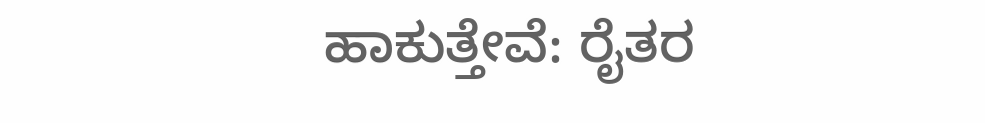ಹಾಕುತ್ತೇವೆ: ರೈತರ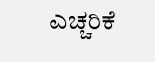ಎಚ್ಚರಿಕೆ